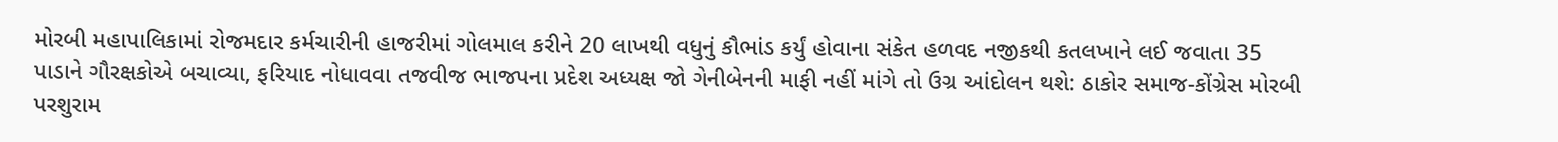મોરબી મહાપાલિકામાં રોજમદાર કર્મચારીની હાજરીમાં ગોલમાલ કરીને 20 લાખથી વધુનું કૌભાંડ કર્યું હોવાના સંકેત હળવદ નજીકથી કતલખાને લઈ જવાતા 35 પાડાને ગૌરક્ષકોએ બચાવ્યા, ફરિયાદ નોધાવવા તજવીજ ભાજપના પ્રદેશ અધ્યક્ષ જો ગેનીબેનની માફી નહીં માંગે તો ઉગ્ર આંદોલન થશે: ઠાકોર સમાજ-કોંગ્રેસ મોરબી પરશુરામ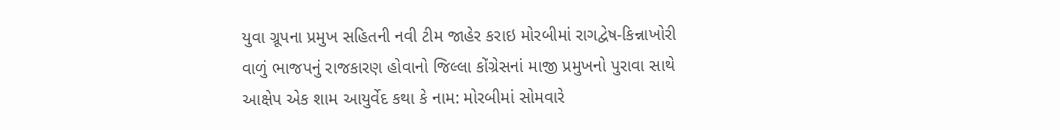યુવા ગ્રૂપના પ્રમુખ સહિતની નવી ટીમ જાહેર કરાઇ મોરબીમાં રાગદ્વેષ-કિન્નાખોરી વાળું ભાજપનું રાજકારણ હોવાનો જિલ્લા કોંગ્રેસનાં માજી પ્રમુખનો પુરાવા સાથે આક્ષેપ એક શામ આયુર્વેદ કથા કે નામ: મોરબીમાં સોમવારે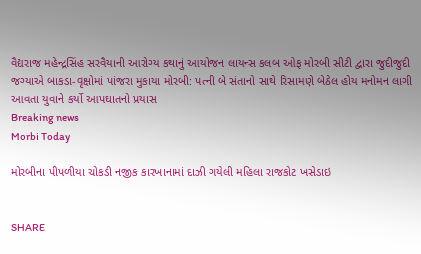વૈદ્યરાજ મહેન્દ્રસિંહ સરવૈયાની આરોગ્ય કથાનું આયોજન લાયન્સ કલબ ઓફ મોરબી સીટી દ્વારા જુદીજુદી જગ્યાએ બાકડા-વૃક્ષોમાં પાંજરા મુકાયા મોરબી: પત્ની બે સંતાનો સાથે રિસામણે બેઠેલ હોય મનોમન લાગી આવતા યુવાને કર્યો આપઘાતનો પ્રયાસ
Breaking news
Morbi Today

મોરબીના પીપળીયા ચોકડી નજીક કારખાનામાં દાઝી ગયેલી મહિલા રાજકોટ ખસેડાઇ


SHARE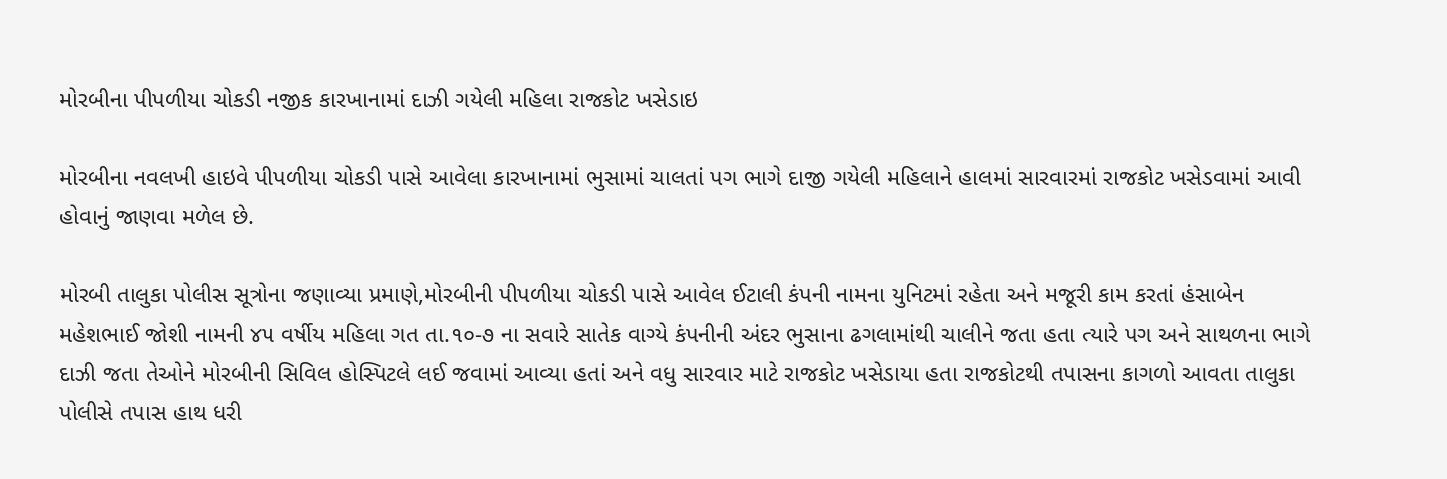મોરબીના પીપળીયા ચોકડી નજીક કારખાનામાં દાઝી ગયેલી મહિલા રાજકોટ ખસેડાઇ

મોરબીના નવલખી હાઇવે પીપળીયા ચોકડી પાસે આવેલા કારખાનામાં ભુસામાં ચાલતાં પગ ભાગે દાજી ગયેલી મહિલાને હાલમાં સારવારમાં રાજકોટ ખસેડવામાં આવી હોવાનું જાણવા મળેલ છે.

મોરબી તાલુકા પોલીસ સૂત્રોના જણાવ્યા પ્રમાણે,મોરબીની પીપળીયા ચોકડી પાસે આવેલ ઈટાલી કંપની નામના યુનિટમાં રહેતા અને મજૂરી કામ કરતાં હંસાબેન મહેશભાઈ જોશી નામની ૪૫ વર્ષીય મહિલા ગત તા.૧૦-૭ ના સવારે સાતેક વાગ્યે કંપનીની અંદર ભુસાના ઢગલામાંથી ચાલીને જતા હતા ત્યારે પગ અને સાથળના ભાગે દાઝી જતા તેઓને મોરબીની સિવિલ હોસ્પિટલે લઈ જવામાં આવ્યા હતાં અને વધુ સારવાર માટે રાજકોટ ખસેડાયા હતા રાજકોટથી તપાસના કાગળો આવતા તાલુકા પોલીસે તપાસ હાથ ધરી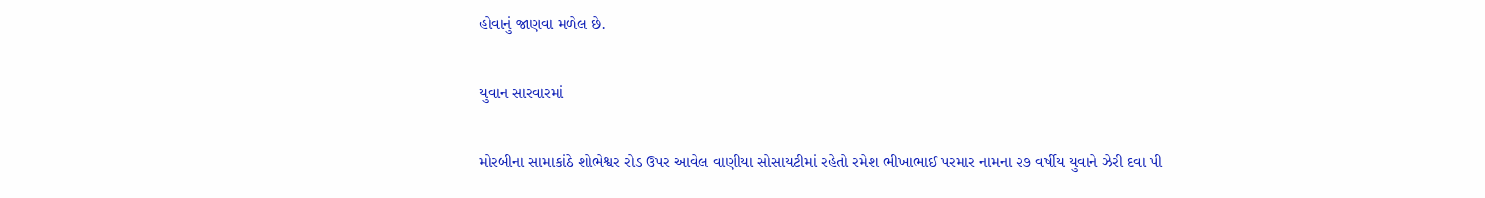હોવાનું જાણવા મળેલ છે.

યુવાન સારવારમાં

મોરબીના સામાકાંઠે શોભેશ્વર રોડ ઉપર આવેલ વાણીયા સોસાયટીમાં રહેતો રમેશ ભીખાભાઈ પરમાર નામના ૨૭ વર્ષીય યુવાને ઝેરી દવા પી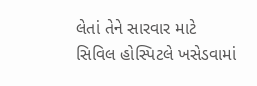લેતાં તેને સારવાર માટે સિવિલ હોસ્પિટલે ખસેડવામાં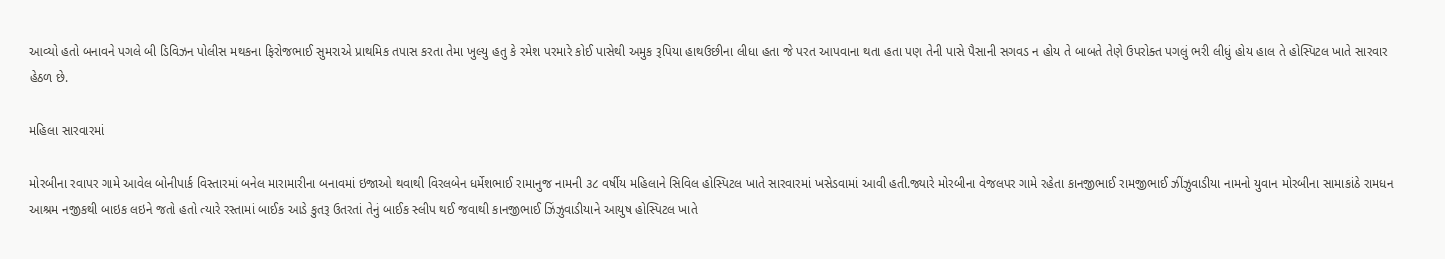આવ્યો હતો બનાવને પગલે બી ડિવિઝન પોલીસ મથકના ફિરોજભાઈ સુમરાએ પ્રાથમિક તપાસ કરતા તેમા ખુલ્યુ હતુ કે રમેશ પરમારે કોઈ પાસેથી અમુક રૂપિયા હાથઉછીના લીધા હતા જે પરત આપવાના થતા હતા પણ તેની પાસે પૈસાની સગવડ ન હોય તે બાબતે તેણે ઉપરોક્ત પગલું ભરી લીધું હોય હાલ તે હોસ્પિટલ ખાતે સારવાર હેઠળ છે.

મહિલા સારવારમાં

મોરબીના રવાપર ગામે આવેલ બોનીપાર્ક વિસ્તારમાં બનેલ મારામારીના બનાવમાં ઇજાઓ થવાથી વિરલબેન ધર્મેશભાઈ રામાનુજ નામની ૩૮ વર્ષીય મહિલાને સિવિલ હોસ્પિટલ ખાતે સારવારમાં ખસેડવામાં આવી હતી.જ્યારે મોરબીના વેજલપર ગામે રહેતા કાનજીભાઈ રામજીભાઈ ઝીંઝુવાડીયા નામનો યુવાન મોરબીના સામાકાંઠે રામધન આશ્રમ નજીકથી બાઇક લઇને જતો હતો ત્યારે રસ્તામાં બાઈક આડે કુતરૂ ઉતરતાં તેનું બાઈક સ્લીપ થઈ જવાથી કાનજીભાઈ ઝિંઝુવાડીયાને આયુષ હોસ્પિટલ ખાતે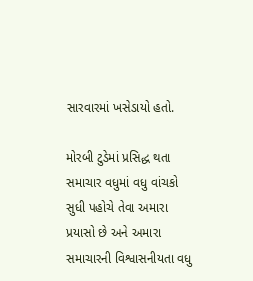સારવારમાં ખસેડાયો હતો.

મોરબી ટુડેમાં પ્રસિદ્ધ થતા સમાચાર વધુમાં વધુ વાંચકો સુધી પહોચે તેવા અમારા પ્રયાસો છે અને અમારા સમાચારની વિશ્વાસનીયતા વધુ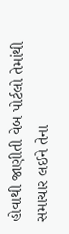હોવાથી જાણીતી વેબ પોર્ટલો તેમાંથી સમાચાર લઈને તેના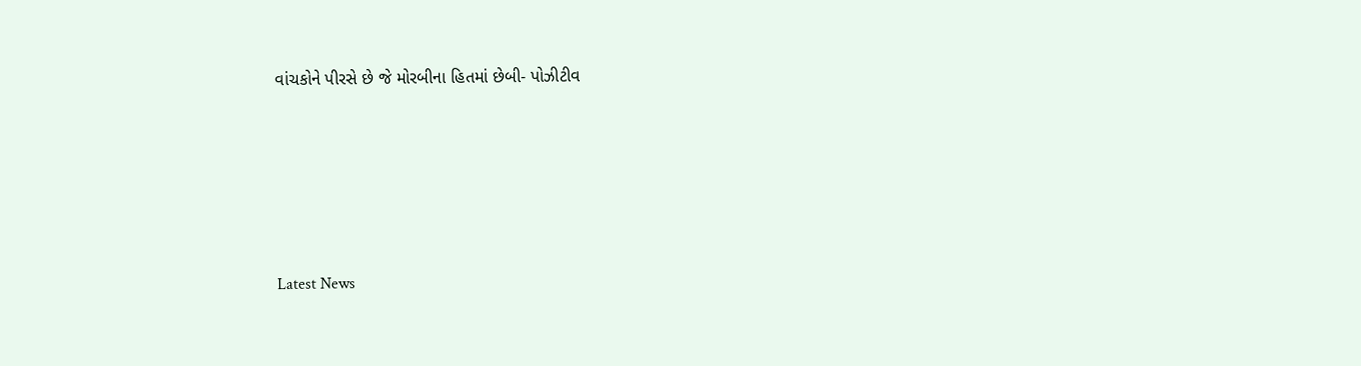વાંચકોને પીરસે છે જે મોરબીના હિતમાં છેબી- પોઝીટીવ






Latest News